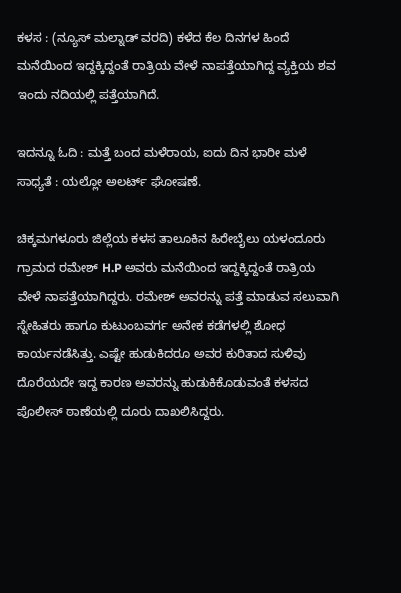ಕಳಸ : (ನ್ಯೂಸ್ ಮಲ್ನಾಡ್ ವರದಿ) ಕಳೆದ ಕೆಲ ದಿನಗಳ ಹಿಂದೆ ಮನೆಯಿಂದ ಇದ್ದಕ್ಕಿದ್ದಂತೆ ರಾತ್ರಿಯ ವೇಳೆ ನಾಪತ್ತೆಯಾಗಿದ್ದ ವ್ಯಕ್ತಿಯ ಶವ ಇಂದು ನದಿಯಲ್ಲಿ ಪತ್ತೆಯಾಗಿದೆ.

ಇದನ್ನೂ ಓದಿ : ಮತ್ತೆ ಬಂದ ಮಳೆರಾಯ, ಐದು ದಿನ ಭಾರೀ ಮಳೆ ಸಾಧ್ಯತೆ : ಯಲ್ಲೋ ಅಲರ್ಟ್ ಘೋಷಣೆ.

ಚಿಕ್ಕಮಗಳೂರು ಜಿಲ್ಲೆಯ ಕಳಸ ತಾಲೂಕಿನ ಹಿರೇಬೈಲು ಯಳಂದೂರು ಗ್ರಾಮದ ರಮೇಶ್ H.P ಅವರು ಮನೆಯಿಂದ ಇದ್ದಕ್ಕಿದ್ದಂತೆ ರಾತ್ರಿಯ ವೇಳೆ ನಾಪತ್ತೆಯಾಗಿದ್ದರು. ರಮೇಶ್ ಅವರನ್ನು ಪತ್ತೆ ಮಾಡುವ ಸಲುವಾಗಿ ಸ್ನೇಹಿತರು ಹಾಗೂ ಕುಟುಂಬವರ್ಗ ಅನೇಕ ಕಡೆಗಳಲ್ಲಿ ಶೋಧ ಕಾರ್ಯನಡೆಸಿತ್ತು. ಎಷ್ಟೇ ಹುಡುಕಿದರೂ ಅವರ ಕುರಿತಾದ ಸುಳಿವು ದೊರೆಯದೇ ಇದ್ದ ಕಾರಣ ಅವರನ್ನು ಹುಡುಕಿಕೊಡುವಂತೆ ಕಳಸದ ಪೊಲೀಸ್ ಠಾಣೆಯಲ್ಲಿ ದೂರು ದಾಖಲಿಸಿದ್ದರು.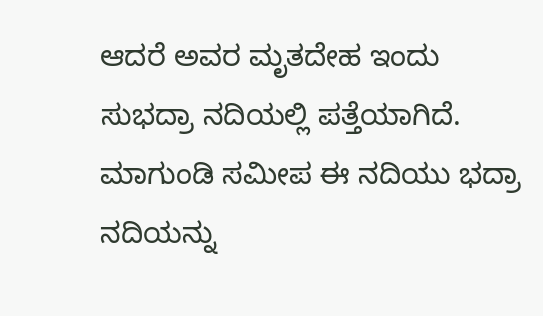ಆದರೆ ಅವರ ಮೃತದೇಹ ಇಂದು ಸುಭದ್ರಾ ನದಿಯಲ್ಲಿ ಪತ್ತೆಯಾಗಿದೆ. ಮಾಗುಂಡಿ ಸಮೀಪ ಈ ನದಿಯು ಭದ್ರಾ ನದಿಯನ್ನು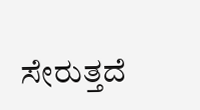ಸೇರುತ್ತದೆ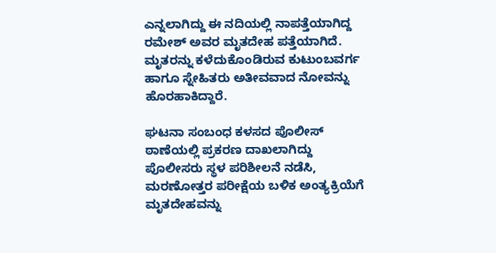ಎನ್ನಲಾಗಿದ್ದು ಈ ನದಿಯಲ್ಲಿ ನಾಪತ್ತೆಯಾಗಿದ್ದ ರಮೇಶ್ ಅವರ ಮೃತದೇಹ ಪತ್ತೆಯಾಗಿದೆ. ಮೃತರನ್ನು ಕಳೆದುಕೊಂಡಿರುವ ಕುಟುಂಬವರ್ಗ ಹಾಗೂ ಸ್ನೇಹಿತರು ಅತೀವವಾದ ನೋವನ್ನು ಹೊರಹಾಕಿದ್ದಾರೆ.

ಘಟನಾ ಸಂಬಂಧ ಕಳಸದ ಪೊಲೀಸ್ ಠಾಣೆಯಲ್ಲಿ ಪ್ರಕರಣ ದಾಖಲಾಗಿದ್ದು ಪೊಲೀಸರು ಸ್ಥಳ ಪರಿಶೀಲನೆ ನಡೆಸಿ, ಮರಣೋತ್ತರ ಪರೀಕ್ಷೆಯ ಬಳಿಕ ಅಂತ್ಯಕ್ರಿಯೆಗೆ ಮೃತದೇಹವನ್ನು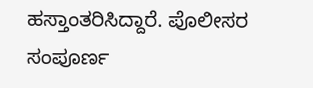ಹಸ್ತಾಂತರಿಸಿದ್ದಾರೆ. ಪೊಲೀಸರ ಸಂಪೂರ್ಣ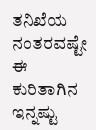ತನಿಖೆಯ ನಂತರವಷ್ಟೇ ಈ ಕುರಿತಾಗಿನ ಇನ್ನಷ್ಟು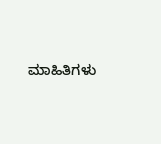ಮಾಹಿತಿಗಳು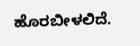ಹೊರಬೀಳಲಿದೆ.